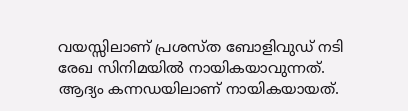വയസ്സിലാണ് പ്രശസ്ത ബോളിവുഡ് നടി രേഖ സിനിമയിൽ നായികയാവുന്നത്. ആദ്യം കന്നഡയിലാണ് നായികയായത്.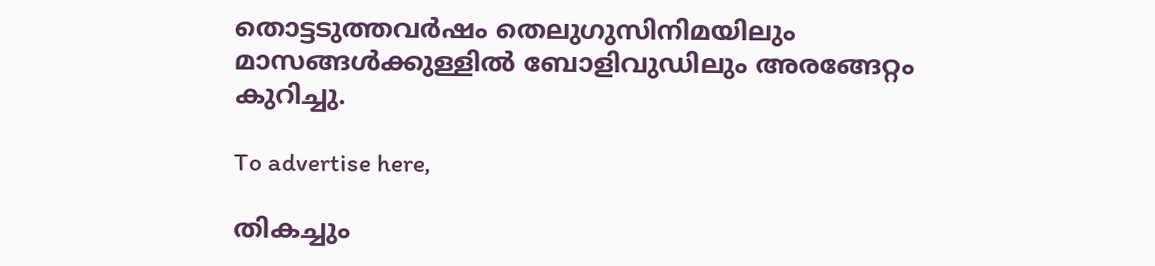തൊട്ടടുത്തവർഷം തെലുഗുസിനിമയിലും മാസങ്ങൾക്കുള്ളിൽ ബോളിവുഡിലും അരങ്ങേറ്റം കുറിച്ചു.

To advertise here,

തികച്ചും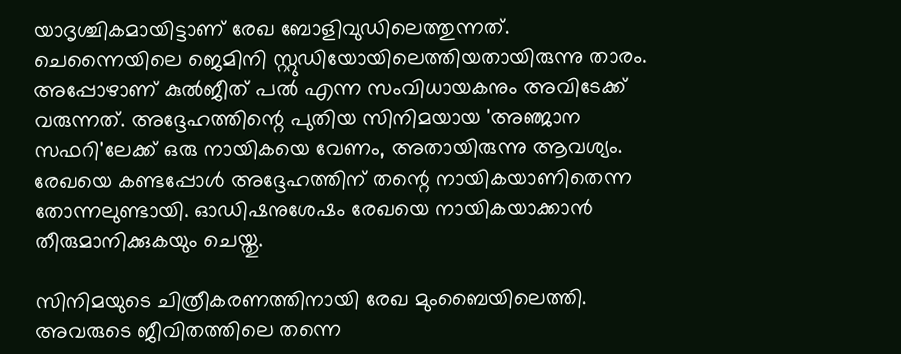യാദൃശ്ചികമായിട്ടാണ് രേഖ ബോളിവുഡിലെത്തുന്നത്. ചെന്നൈയിലെ ജെമിനി സ്റ്റുഡിയോയിലെത്തിയതായിരുന്നു താരം. അപ്പോഴാണ് കുൽജീത് പൽ എന്ന സംവിധായകനും അവിടേക്ക് വരുന്നത്. അദ്ദേഹത്തിന്റെ പുതിയ സിനിമയായ 'അഞ്ജാന സഫറി'ലേക്ക് ഒരു നായികയെ വേണം, അതായിരുന്നു ആവശ്യം. രേഖയെ കണ്ടപ്പോൾ അദ്ദേഹത്തിന് തന്റെ നായികയാണിതെന്ന തോന്നലുണ്ടായി. ഓഡിഷനുശേഷം രേഖയെ നായികയാക്കാൻ തീരുമാനിക്കുകയും ചെയ്തു.

സിനിമയുടെ ചിത്രീകരണത്തിനായി രേഖ മുംബൈയിലെത്തി. അവരുടെ ജീവിതത്തിലെ തന്നെ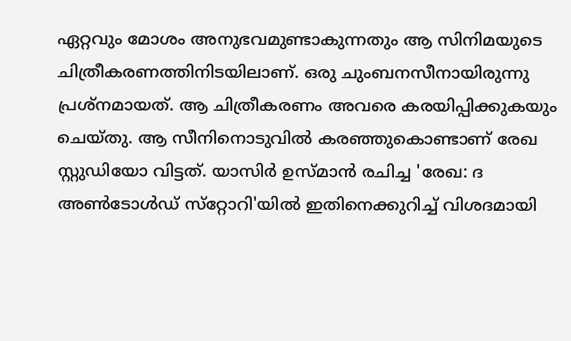ഏറ്റവും മോശം അനുഭവമുണ്ടാകുന്നതും ആ സിനിമയുടെ ചിത്രീകരണത്തിനിടയിലാണ്. ഒരു ചുംബനസീനായിരുന്നു പ്രശ്‌നമായത്. ആ ചിത്രീകരണം അവരെ കരയിപ്പിക്കുകയും ചെയ്തു. ആ സീനിനൊടുവിൽ കരഞ്ഞുകൊണ്ടാണ് രേഖ സ്റ്റുഡിയോ വിട്ടത്. യാസിർ ഉസ്മാൻ രചിച്ച 'രേഖ: ദ അൺടോൾഡ് സ്‌റ്റോറി'യിൽ ഇതിനെക്കുറിച്ച് വിശദമായി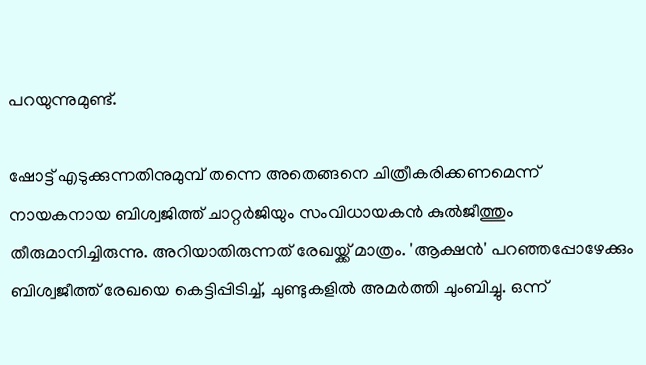പറയുന്നുമുണ്ട്.

ഷോട്ട് എടുക്കുന്നതിനുമുമ്പ് തന്നെ അതെങ്ങനെ ചിത്രീകരിക്കണമെന്ന് നായകനായ ബിശ്വജിത്ത് ചാറ്റർജിയും സംവിധായകൻ കുൽജീത്തും തീരുമാനിച്ചിരുന്നു. അറിയാതിരുന്നത് രേഖയ്ക്ക് മാത്രം. 'ആക്ഷൻ' പറഞ്ഞപ്പോഴേക്കും ബിശ്വജീത്ത് രേഖയെ കെട്ടിപ്പിടിച്ച്, ചുണ്ടുകളിൽ അമർത്തി ചുംബിച്ചു. ഒന്ന്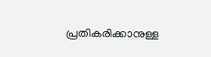പ്രതികരിക്കാനുള്ള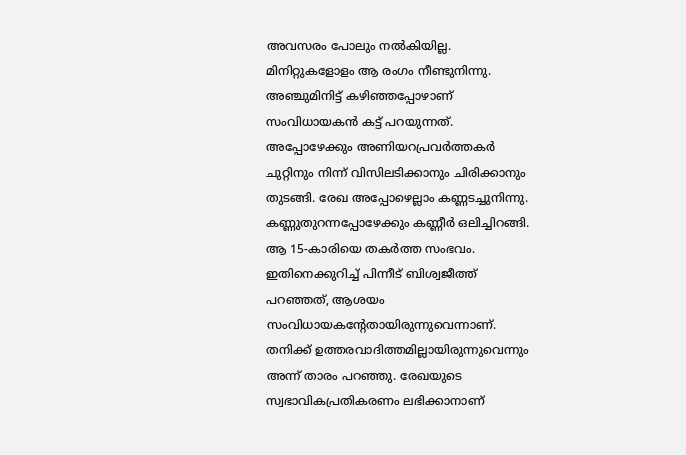അവസരം പോലും നൽകിയില്ല. മിനിറ്റുകളോളം ആ രംഗം നീണ്ടുനിന്നു. അഞ്ചുമിനിട്ട് കഴിഞ്ഞപ്പോഴാണ് സംവിധായകൻ കട്ട് പറയുന്നത്. അപ്പോഴേക്കും അണിയറപ്രവർത്തകർ ചുറ്റിനും നിന്ന് വിസിലടിക്കാനും ചിരിക്കാനും തുടങ്ങി. രേഖ അപ്പോഴെല്ലാം കണ്ണടച്ചുനിന്നു. കണ്ണുതുറന്നപ്പോഴേക്കും കണ്ണീർ ഒലിച്ചിറങ്ങി. ആ 15-കാരിയെ തകർത്ത സംഭവം. ഇതിനെക്കുറിച്ച് പിന്നീട് ബിശ്വജീത്ത് പറഞ്ഞത്, ആശയം സംവിധായകന്റേതായിരുന്നുവെന്നാണ്. തനിക്ക് ഉത്തരവാദിത്തമില്ലായിരുന്നുവെന്നും അന്ന് താരം പറഞ്ഞു. രേഖയുടെ സ്വഭാവികപ്രതികരണം ലഭിക്കാനാണ്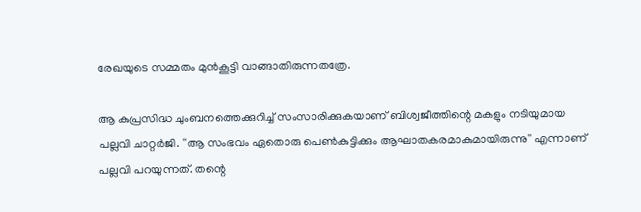രേഖയുടെ സമ്മതം മുൻകൂട്ടി വാങ്ങാതിരുന്നതത്രേ.

ആ കുപ്രസിദ്ധ ചുംബനത്തെക്കുറിച്ച് സംസാരിക്കുകയാണ് ബിശ്വജീത്തിന്റെ മകളും നടിയുമായ പല്ലവി ചാറ്റർജി. ''ആ സംഭവം ഏതൊരു പെൺകുട്ടിക്കും ആഘാതകരമാകുമായിരുന്നു'' എന്നാണ് പല്ലവി പറയുന്നത്. തന്റെ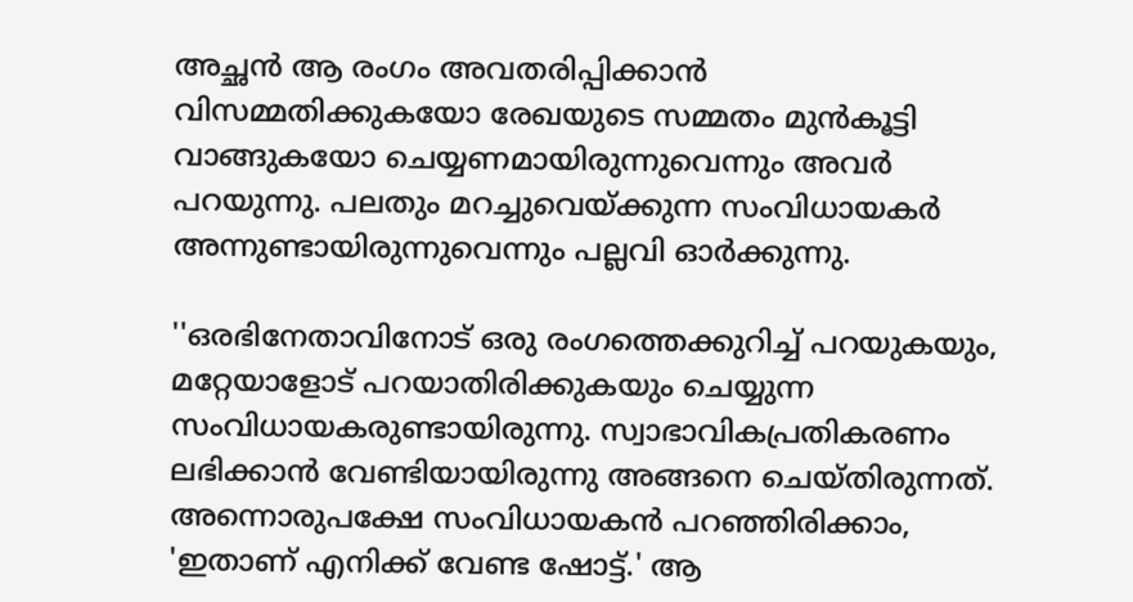അച്ഛൻ ആ രംഗം അവതരിപ്പിക്കാൻ വിസമ്മതിക്കുകയോ രേഖയുടെ സമ്മതം മുൻകൂട്ടി വാങ്ങുകയോ ചെയ്യണമായിരുന്നുവെന്നും അവർ പറയുന്നു. പലതും മറച്ചുവെയ്ക്കുന്ന സംവിധായകർ അന്നുണ്ടായിരുന്നുവെന്നും പല്ലവി ഓർക്കുന്നു.

''ഒരഭിനേതാവിനോട് ഒരു രംഗത്തെക്കുറിച്ച് പറയുകയും, മറ്റേയാളോട് പറയാതിരിക്കുകയും ചെയ്യുന്ന സംവിധായകരുണ്ടായിരുന്നു. സ്വാഭാവികപ്രതികരണം ലഭിക്കാൻ വേണ്ടിയായിരുന്നു അങ്ങനെ ചെയ്തിരുന്നത്. അന്നൊരുപക്ഷേ സംവിധായകൻ പറഞ്ഞിരിക്കാം, 'ഇതാണ് എനിക്ക് വേണ്ട ഷോട്ട്.' ആ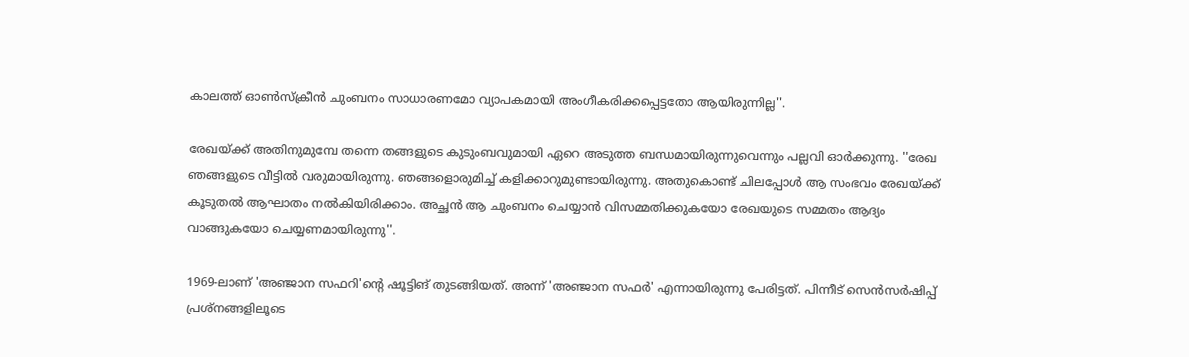കാലത്ത് ഓൺസ്‌ക്രീൻ ചുംബനം സാധാരണമോ വ്യാപകമായി അംഗീകരിക്കപ്പെട്ടതോ ആയിരുന്നില്ല''.

രേഖയ്ക്ക് അതിനുമുമ്പേ തന്നെ തങ്ങളുടെ കുടുംബവുമായി ഏറെ അടുത്ത ബന്ധമായിരുന്നുവെന്നും പല്ലവി ഓർക്കുന്നു. ''രേഖ ഞങ്ങളുടെ വീട്ടിൽ വരുമായിരുന്നു. ഞങ്ങളൊരുമിച്ച് കളിക്കാറുമുണ്ടായിരുന്നു. അതുകൊണ്ട് ചിലപ്പോൾ ആ സംഭവം രേഖയ്ക്ക് കൂടുതൽ ആഘാതം നൽകിയിരിക്കാം. അച്ഛൻ ആ ചുംബനം ചെയ്യാൻ വിസമ്മതിക്കുകയോ രേഖയുടെ സമ്മതം ആദ്യം വാങ്ങുകയോ ചെയ്യണമായിരുന്നു''.

1969-ലാണ് 'അഞ്ജാന സഫറി'ന്റെ ഷൂട്ടിങ് തുടങ്ങിയത്. അന്ന് 'അഞ്ജാന സഫർ' എന്നായിരുന്നു പേരിട്ടത്. പിന്നീട് സെൻസർഷിപ്പ് പ്രശ്‌നങ്ങളിലൂടെ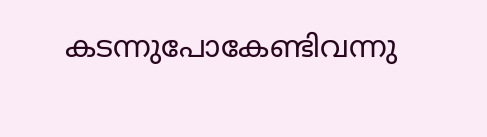കടന്നുപോകേണ്ടിവന്നു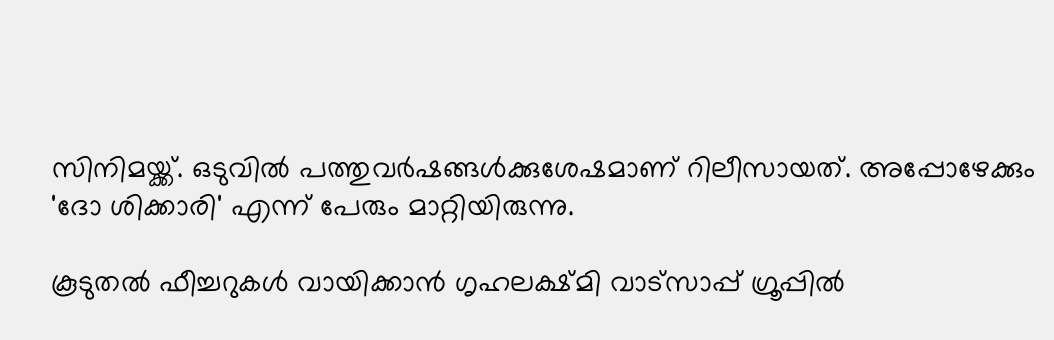സിനിമയ്ക്ക്. ഒടുവിൽ പത്തുവർഷങ്ങൾക്കുശേഷമാണ് റിലീസായത്. അപ്പോഴേക്കും 'ദോ ശിക്കാരി' എന്ന് പേരും മാറ്റിയിരുന്നു.

കൂടുതൽ ഫീച്ചറുകൾ വായിക്കാൻ ഗൃഹലക്ഷ്മി വാട്സാപ്പ് ഗ്രൂപ്പിൽ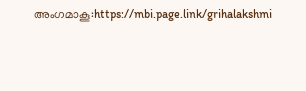അംഗമാകൂ:https://mbi.page.link/grihalakshmi